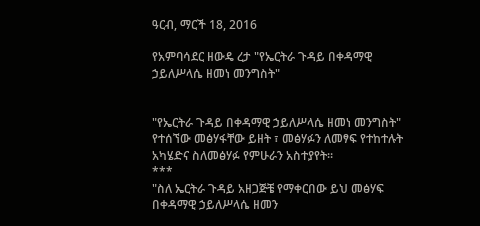ዓርብ, ማርች 18, 2016

የአምባሳደር ዘውዴ ረታ "የኤርትራ ጉዳይ በቀዳማዊ ኃይለሥላሴ ዘመነ መንግስት"


"የኤርትራ ጉዳይ በቀዳማዊ ኃይለሥላሴ ዘመነ መንግስት" የተሰኘው መፅሃፋቸው ይዘት ፣ መፅሃፉን ለመፃፍ የተከተሉት አካሄድና ስለመፅሃፉ የምሁራን አስተያየት።
***
"ስለ ኤርትራ ጉዳይ አዘጋጅቼ የማቀርበው ይህ መፅሃፍ በቀዳማዊ ኃይለሥላሴ ዘመን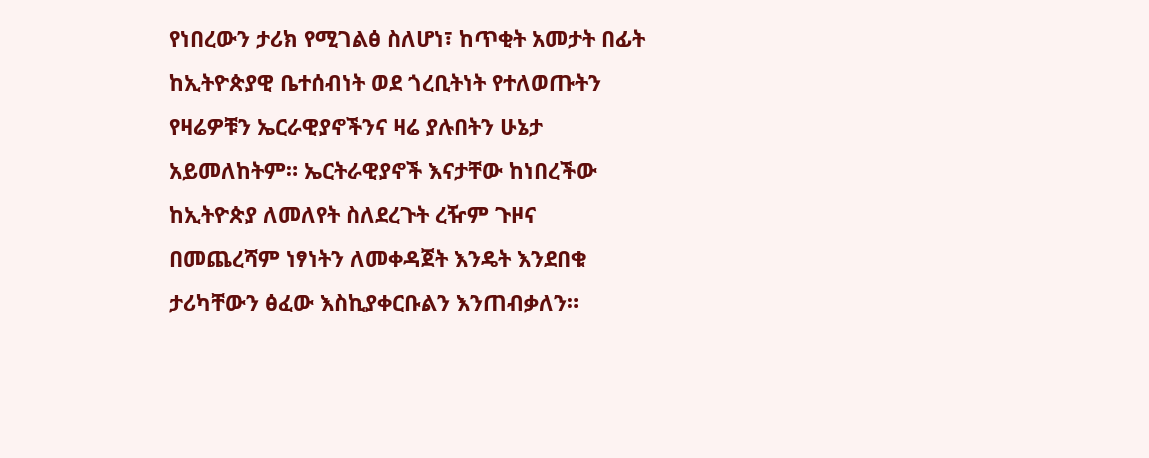የነበረውን ታሪክ የሚገልፅ ስለሆነ፣ ከጥቂት አመታት በፊት ከኢትዮጵያዊ ቤተሰብነት ወደ ጎረቢትነት የተለወጡትን የዛሬዎቹን ኤርራዊያኖችንና ዛሬ ያሉበትን ሁኔታ አይመለከትም። ኤርትራዊያኖች እናታቸው ከነበረችው ከኢትዮጵያ ለመለየት ስለደረጉት ረዥም ጉዞና በመጨረሻም ነፃነትን ለመቀዳጀት እንዴት እንደበቁ ታሪካቸውን ፅፈው እስኪያቀርቡልን እንጠብቃለን።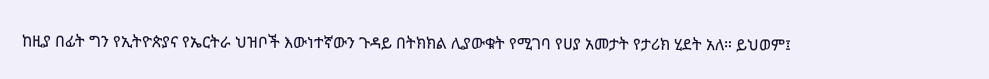ከዚያ በፊት ግን የኢትዮጵያና የኤርትራ ህዝቦች እውነተኛውን ጉዳይ በትክክል ሊያውቁት የሚገባ የሀያ አመታት የታሪክ ሂደት አለ። ይህወም፤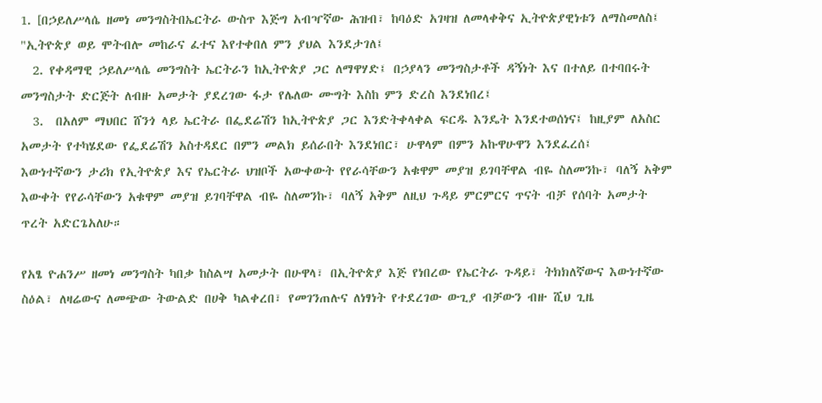1. [በኃይለሥላሴ ዘመነ መንግስትበኤርትራ ውስጥ እጅግ አብዣኛው ሕዝብ፣ ከባዕድ አገዛዝ ለመላቀቅና ኢትዮጵያዊነቱን ለማስመለስ፤ "ኢትዮጵያ ወይ ሞትብሎ መከራና ፈተና እየተቀበለ ምን ያህል እንደታገለ፤
  2. የቀዳማዊ ኃይለሥላሴ መንግስት ኤርትራን ከኢትዮጵያ ጋር ለማዋሃድ፤ በኃያላን መንግስታቶች ዳኝነት እና በተለይ በተባበሩት መንግስታት ድርጅት ለብዙ አመታት ያደረገው ፋታ የሌለው ሙግት እስከ ምን ድረስ እንደነበረ፤
  3.  በአለም ማህበር ሸንጎ ላይ ኤርትራ በፌደሬሽን ከኢትዮጵያ ጋር እንድትቀላቀል ፍርዱ እንዴት እንደተወሰነና፤ ከዚያም ለአስር አመታት የተካሄደው የፌደሬሽን አስተዳደር በምን መልክ ይሰራበት እንደነበር፣ ሁዋላም በምን አኩዋሁዋን እንደፈረሰ፤
እውነተኛውን ታሪክ የኢትዮጵያ እና የኤርትራ ህዝቦች አውቀውት የየራሳቸውን አቁዋም መያዝ ይገባቸዋል ብዬ ስለመንኩ፣ ባለኝ አቅም እውቀት የየራሳቸውን አቁዋም መያዝ ይገባቸዋል ብዬ ስለመንኩ፣ ባለኝ አቅም ለዚህ ጉዳይ ምርምርና ጥናት ብቻ የሰባት አመታት ጥረት አድርጌአለሁ።

የአፄ ዮሐንሥ ዘመነ መንግስት ካበቃ ከስልሣ አመታት በሁዋላ፣ በኢትዮጵያ እጅ የነበረው የኤርትራ ጉዳይ፣ ትክክለኛውና እውነተኛው ስዕል፣ ለዛሬውና ለመጭው ትውልድ በሀቅ ካልቀረበ፣ የመገንጠሉና ለነፃነት የተደረገው ውጊያ ብቻውን ብዙ ሺህ ጊዜ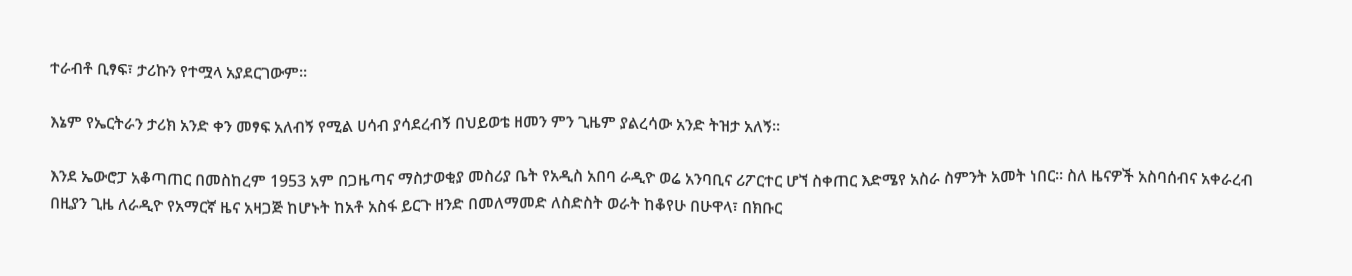ተራብቶ ቢፃፍ፣ ታሪኩን የተሟላ አያደርገውም።

እኔም የኤርትራን ታሪክ አንድ ቀን መፃፍ አለብኝ የሚል ሀሳብ ያሳደረብኝ በህይወቴ ዘመን ምን ጊዜም ያልረሳው አንድ ትዝታ አለኝ።

እንደ ኤውሮፓ አቆጣጠር በመስከረም 1953 አም በጋዜጣና ማስታወቂያ መስሪያ ቤት የአዲስ አበባ ራዲዮ ወሬ አንባቢና ሪፖርተር ሆኘ ስቀጠር እድሜየ አስራ ስምንት አመት ነበር። ስለ ዜናዎች አስባሰብና አቀራረብ በዚያን ጊዜ ለራዲዮ የአማርኛ ዜና አዛጋጅ ከሆኑት ከአቶ አስፋ ይርጉ ዘንድ በመለማመድ ለስድስት ወራት ከቆየሁ በሁዋላ፣ በክቡር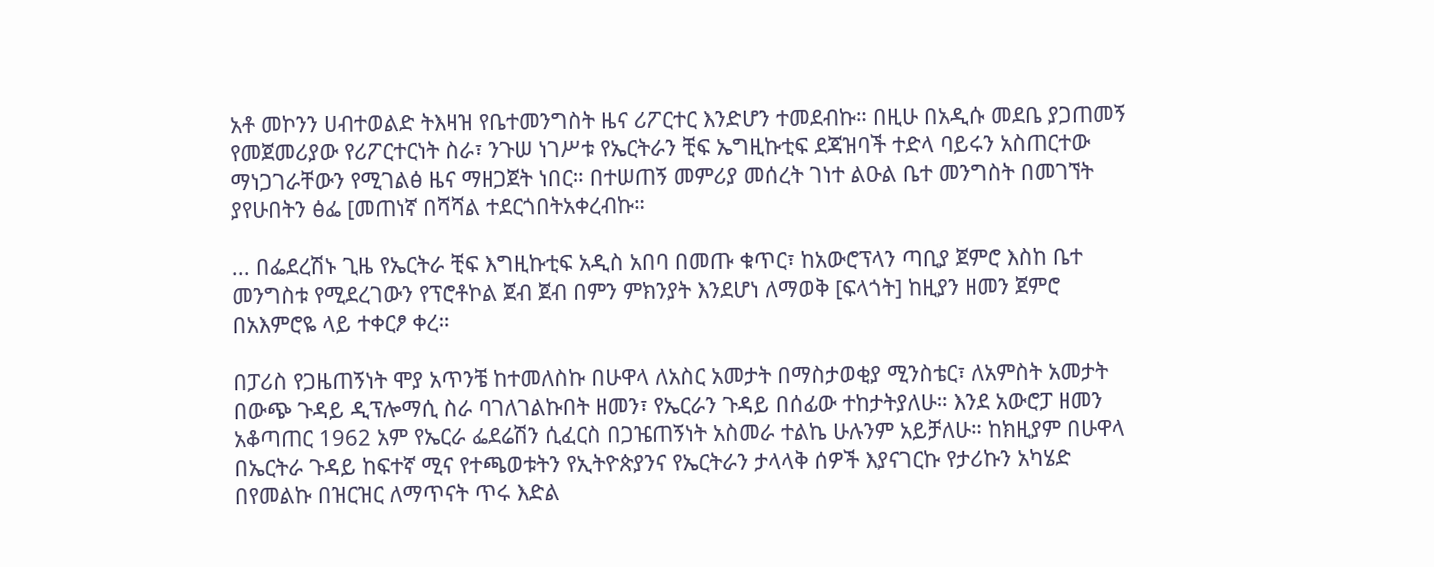አቶ መኮንን ሀብተወልድ ትእዛዝ የቤተመንግስት ዜና ሪፖርተር እንድሆን ተመደብኩ። በዚሁ በአዲሱ መደቤ ያጋጠመኝ የመጀመሪያው የሪፖርተርነት ስራ፣ ንጉሠ ነገሥቱ የኤርትራን ቺፍ ኤግዚኩቲፍ ደጃዝባች ተድላ ባይሩን አስጠርተው ማነጋገራቸውን የሚገልፅ ዜና ማዘጋጀት ነበር። በተሠጠኝ መምሪያ መሰረት ገነተ ልዑል ቤተ መንግስት በመገኘት ያየሁበትን ፅፌ [መጠነኛ በሻሻል ተደርጎበትአቀረብኩ።

... በፌደረሽኑ ጊዜ የኤርትራ ቺፍ እግዚኩቲፍ አዲስ አበባ በመጡ ቁጥር፣ ከአውሮፕላን ጣቢያ ጀምሮ እስከ ቤተ መንግስቱ የሚደረገውን የፕሮቶኮል ጀብ ጀብ በምን ምክንያት እንደሆነ ለማወቅ [ፍላጎት] ከዚያን ዘመን ጀምሮ በአእምሮዬ ላይ ተቀርፆ ቀረ።

በፓሪስ የጋዜጠኝነት ሞያ አጥንቼ ከተመለስኩ በሁዋላ ለአስር አመታት በማስታወቂያ ሚንስቴር፣ ለአምስት አመታት በውጭ ጉዳይ ዲፕሎማሲ ስራ ባገለገልኩበት ዘመን፣ የኤርራን ጉዳይ በሰፊው ተከታትያለሁ። እንደ አውሮፓ ዘመን አቆጣጠር 1962 አም የኤርራ ፌደሬሽን ሲፈርስ በጋዤጠኝነት አስመራ ተልኬ ሁሉንም አይቻለሁ። ከክዚያም በሁዋላ በኤርትራ ጉዳይ ከፍተኛ ሚና የተጫወቱትን የኢትዮጵያንና የኤርትራን ታላላቅ ሰዎች እያናገርኩ የታሪኩን አካሄድ በየመልኩ በዝርዝር ለማጥናት ጥሩ እድል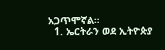አጋጥሞኛል።
  1. ኤርትራን ወደ ኢትዮጵያ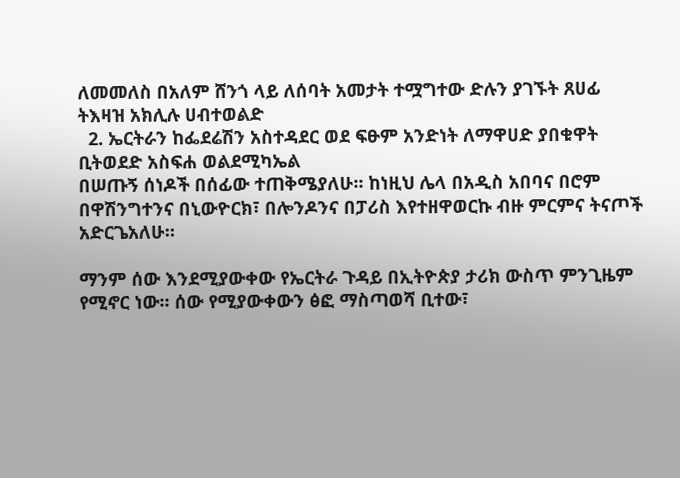ለመመለስ በአለም ሸንጎ ላይ ለሰባት አመታት ተሟግተው ድሉን ያገኙት ጸሀፊ ትእዛዝ አክሊሉ ሀብተወልድ
  2. ኤርትራን ከፌደሬሽን አስተዳደር ወደ ፍፁም አንድነት ለማዋሀድ ያበቁዋት ቢትወደድ አስፍሐ ወልደሚካኤል
በሠጡኝ ሰነዶች በሰፊው ተጠቅሜያለሁ። ከነዚህ ሌላ በአዲስ አበባና በሮም በዋሽንግተንና በኒውዮርክ፣ በሎንዶንና በፓሪስ እየተዘዋወርኩ ብዙ ምርምና ትናጦች አድርጌአለሁ።

ማንም ሰው እንደሚያውቀው የኤርትራ ጉዳይ በኢትዮጵያ ታሪክ ውስጥ ምንጊዜም የሚኖር ነው። ሰው የሚያውቀውን ፅፎ ማስጣወሻ ቢተው፣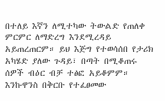በተለይ እኛን ለሚተካው ትውልድ የጠለቀ ምርምር ለማድረግ እንደሚረዳይ አይጠረጠርም። ይህ እጅግ የተወሳሰበ የታሪክ አካሄድ ያለው ጉዳይ፣ በጣት በሚቆጠሩ ሰዎች ብዕር ብቻ ተፅፎ አይቆምም። እንኩዋንስ በቅርቡ የተፈፀመው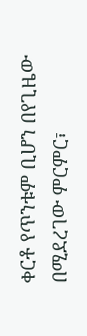ቀርቶ የጥንቱም ቢሆን በየጊዜው በሚደረገው ምርምር፣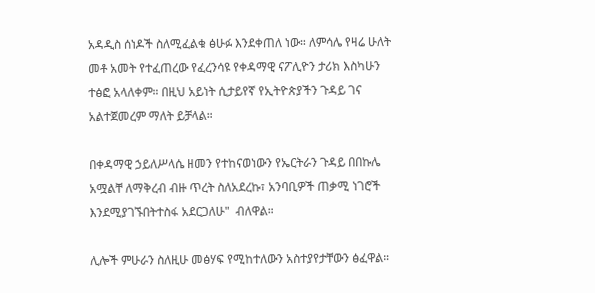አዳዲስ ሰነዶች ስለሚፈልቁ ፅሁፉ እንደቀጠለ ነው። ለምሳሌ የዛሬ ሁለት መቶ አመት የተፈጠረው የፈረንሳዩ የቀዳማዊ ናፖሊዮን ታሪክ እስካሁን ተፅፎ አላለቀም። በዚህ አይነት ሲታይየኛ የኢትዮጵያችን ጉዳይ ገና አልተጀመረም ማለት ይቻላል።

በቀዳማዊ ኃይለሥላሴ ዘመን የተከናወነውን የኤርትራን ጉዳይ በበኩሌ አሟልቸ ለማቅረብ ብዙ ጥረት ስለአደረኩ፣ አንባቢዎች ጠቃሚ ነገሮች እንደሚያገኙበትተስፋ አደርጋለሁ"  ብለዋል።

ሊሎች ምሁራን ስለዚሁ መፅሃፍ የሚከተለውን አስተያየታቸውን ፅፈዋል።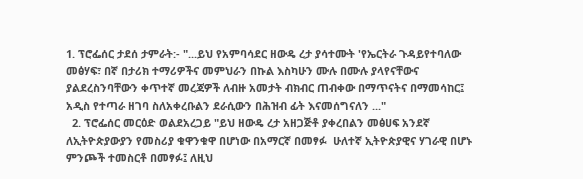1. ፕሮፌሰር ታደሰ ታምራት:- "...ይህ የአምባሳደር ዘውዴ ረታ ያሳተሙት 'የኤርትራ ጉዳይየተባለው መፅሃፍ፣ በኛ በታሪክ ተማሪዎችና መምህራን በኩል እስካሁን ሙሉ በሙሉ ያላየናቸውና ያልደረስንባቸውን ቀጥተኛ መረጃዎች ለብዙ አመታት ብክብር ጠብቀው በማጥናትና በማመሳከር፤ አዲስ የተጣራ ዘገባ ስለአቀረቡልን ደራሲውን በሕዝብ ፊት እናመሰግናለን ..."
  2. ፕሮፌሰር መርዕድ ወልደአረጋይ "ይህ ዘውዴ ረታ አዘጋጅቶ ያቀረበልን መፅሀፍ አንደኛ ለኢትዮጵያውያን የመስሪያ ቁዋንቁዋ በሆነው በአማርኛ በመፃፉ  ሁለተኛ ኢትዮጵያዊና ሃገራዊ በሆኑ ምንጮች ተመስርቶ በመፃፉ፤ ለዚህ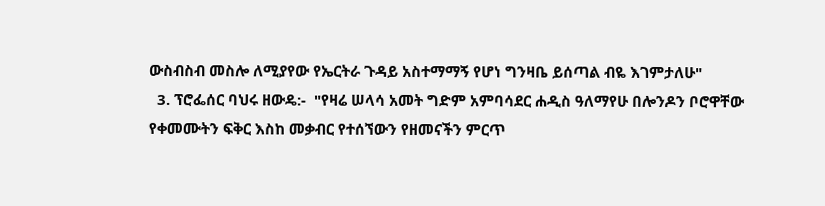ውስብስብ መስሎ ለሚያየው የኤርትራ ጉዳይ አስተማማኝ የሆነ ግንዛቤ ይሰጣል ብዬ እገምታለሁ"
  3. ፕሮፌሰር ባህሩ ዘውዴ:-  "የዛሬ ሠላሳ አመት ግድም አምባሳደር ሐዲስ ዓለማየሁ በሎንዶን ቦሮዋቸው የቀመሙትን ፍቅር እስከ መቃብር የተሰኘውን የዘመናችን ምርጥ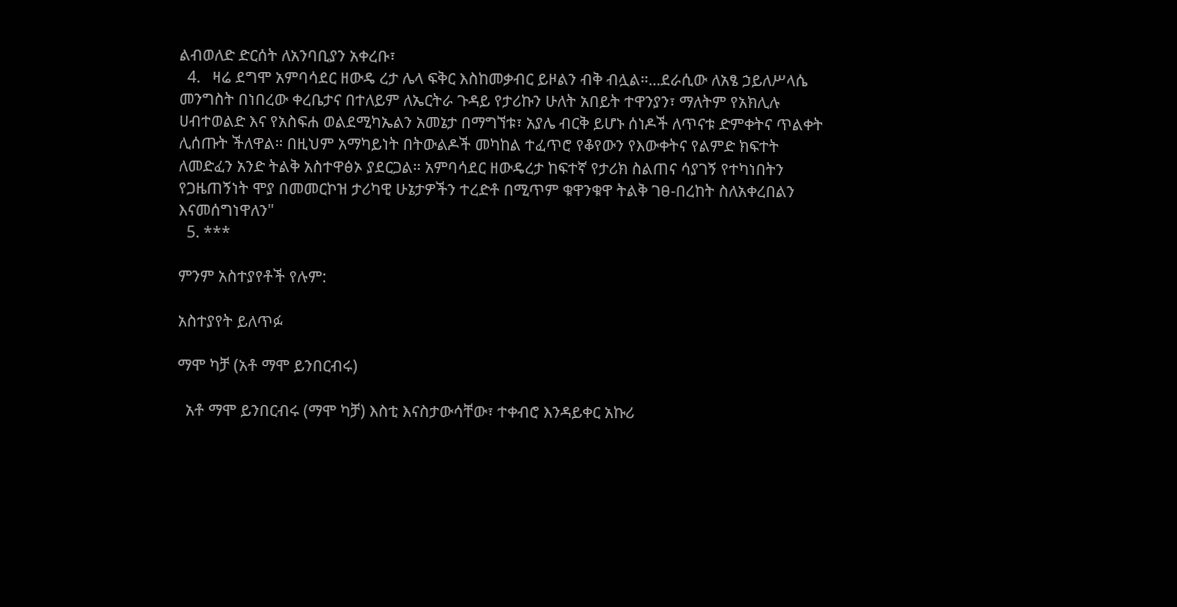ልብወለድ ድርሰት ለአንባቢያን አቀረቡ፣
  4.   ዛሬ ደግሞ አምባሳደር ዘውዴ ረታ ሌላ ፍቅር እስከመቃብር ይዞልን ብቅ ብሏል።...ደራሲው ለአፄ ኃይለሥላሴ መንግስት በነበረው ቀረቤታና በተለይም ለኤርትራ ጉዳይ የታሪኩን ሁለት አበይት ተዋንያን፣ ማለትም የአክሊሉ ሀብተወልድ እና የአስፍሐ ወልደሚካኤልን አመኔታ በማግኘቱ፣ አያሌ ብርቅ ይሆኑ ሰነዶች ለጥናቱ ድምቀትና ጥልቀት ሊሰጡት ችለዋል። በዚህም አማካይነት በትውልዶች መካከል ተፈጥሮ የቆየውን የእውቀትና የልምድ ክፍተት ለመድፈን አንድ ትልቅ አስተዋፅኦ ያደርጋል። አምባሳደር ዘውዴረታ ከፍተኛ የታሪክ ስልጠና ሳያገኝ የተካነበትን የጋዜጠኝነት ሞያ በመመርኮዝ ታሪካዊ ሁኔታዎችን ተረድቶ በሚጥም ቁዋንቁዋ ትልቅ ገፀ-በረከት ስለአቀረበልን እናመሰግነዋለን"
  5. ***

ምንም አስተያየቶች የሉም:

አስተያየት ይለጥፉ

ማሞ ካቻ (አቶ ማሞ ይንበርብሩ)

  አቶ ማሞ ይንበርብሩ (ማሞ ካቻ) እስቲ እናስታውሳቸው፣ ተቀብሮ እንዳይቀር አኩሪ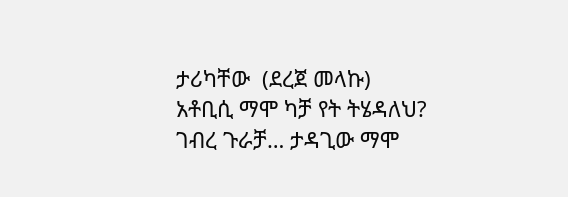ታሪካቸው  (ደረጀ መላኩ)   አቶቢሲ ማሞ ካቻ የት ትሄዳለህ? ገብረ ጉራቻ… ታዳጊው ማሞ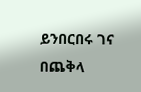ይንበርበሩ ገና በጨቅላ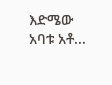እድሜው አባቱ አቶ...